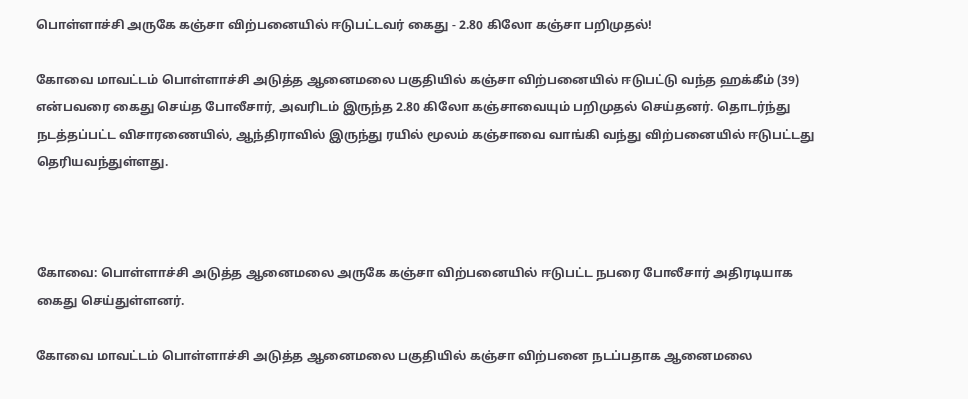பொள்ளாச்சி அருகே கஞ்சா விற்பனையில் ஈடுபட்டவர் கைது - 2.80 கிலோ கஞ்சா பறிமுதல்!

கோவை மாவட்டம் பொள்ளாச்சி அடுத்த ஆனைமலை பகுதியில் கஞ்சா விற்பனையில் ஈடுபட்டு வந்த ஹக்கீம் (39) என்பவரை கைது செய்த போலீசார், அவரிடம் இருந்த 2.80 கிலோ கஞ்சாவையும் பறிமுதல் செய்தனர். தொடர்ந்து நடத்தப்பட்ட விசாரணையில், ஆந்திராவில் இருந்து ரயில் மூலம் கஞ்சாவை வாங்கி வந்து விற்பனையில் ஈடுபட்டது தெரியவந்துள்ளது.



கோவை: பொள்ளாச்சி அடுத்த ஆனைமலை அருகே கஞ்சா விற்பனையில் ஈடுபட்ட நபரை போலீசார் அதிரடியாக கைது செய்துள்ளனர்.

கோவை மாவட்டம் பொள்ளாச்சி அடுத்த ஆனைமலை பகுதியில் கஞ்சா விற்பனை நடப்பதாக ஆனைமலை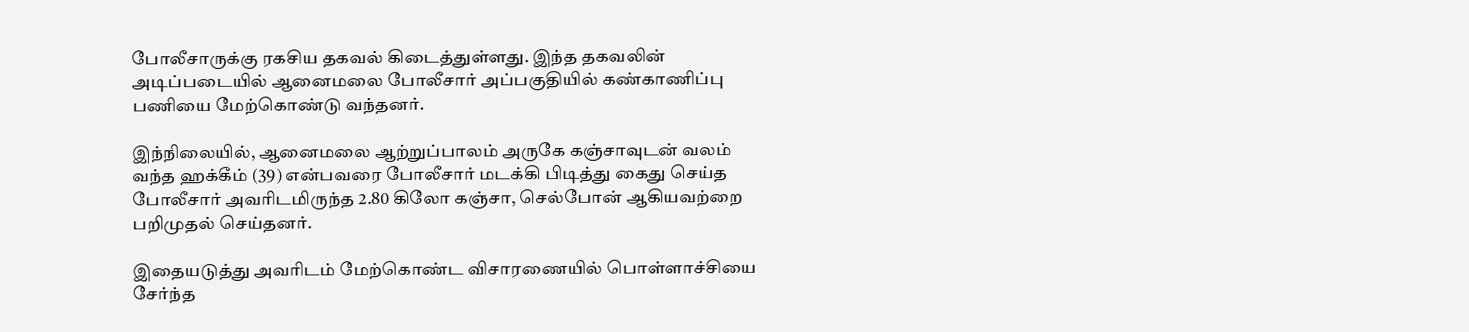போலீசாருக்கு ரகசிய தகவல் கிடைத்துள்ளது. இந்த தகவலின் அடிப்படையில் ஆனைமலை போலீசார் அப்பகுதியில் கண்காணிப்பு பணியை மேற்கொண்டு வந்தனர்.

இந்நிலையில், ஆனைமலை ஆற்றுப்பாலம் அருகே கஞ்சாவுடன் வலம் வந்த ஹக்கீம் (39) என்பவரை போலீசார் மடக்கி பிடித்து கைது செய்த போலீசார் அவரிடமிருந்த 2.80 கிலோ கஞ்சா, செல்போன் ஆகியவற்றை பறிமுதல் செய்தனர்.

இதையடுத்து அவரிடம் மேற்கொண்ட விசாரணையில் பொள்ளாச்சியை சேர்ந்த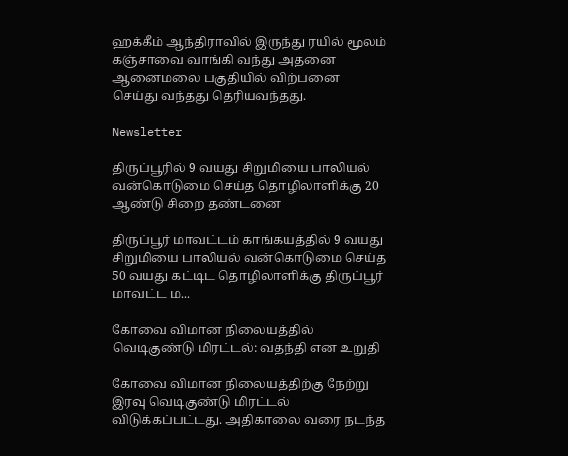ஹக்கீம் ஆந்திராவில் இருந்து ரயில் மூலம் கஞ்சாவை வாங்கி வந்து அதனை ஆனைமலை பகுதியில் விற்பனை செய்து வந்தது தெரியவந்தது.

Newsletter

திருப்பூரில் 9 வயது சிறுமியை பாலியல் வன்கொடுமை செய்த தொழிலாளிக்கு 20 ஆண்டு சிறை தண்டனை

திருப்பூர் மாவட்டம் காங்கயத்தில் 9 வயது சிறுமியை பாலியல் வன்கொடுமை செய்த 50 வயது கட்டிட தொழிலாளிக்கு திருப்பூர் மாவட்ட ம...

கோவை விமான நிலையத்தில் வெடிகுண்டு மிரட்டல்: வதந்தி என உறுதி

கோவை விமான நிலையத்திற்கு நேற்று இரவு வெடிகுண்டு மிரட்டல் விடுக்கப்பட்டது. அதிகாலை வரை நடந்த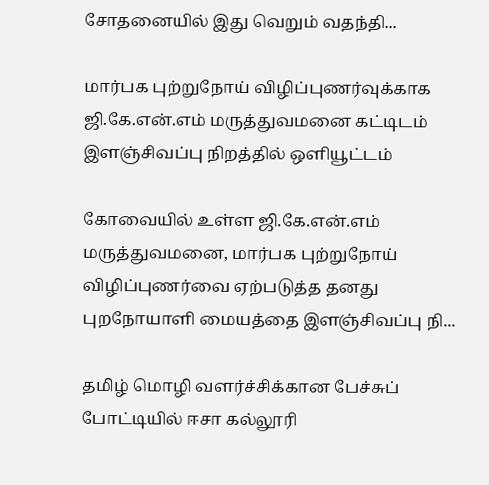சோதனையில் இது வெறும் வதந்தி...

மார்பக புற்றுநோய் விழிப்புணர்வுக்காக ஜி.கே.என்.எம் மருத்துவமனை கட்டிடம் இளஞ்சிவப்பு நிறத்தில் ஒளியூட்டம்

கோவையில் உள்ள ஜி.கே.என்.எம் மருத்துவமனை, மார்பக புற்றுநோய் விழிப்புணர்வை ஏற்படுத்த தனது புறநோயாளி மையத்தை இளஞ்சிவப்பு நி...

தமிழ் மொழி வளர்ச்சிக்கான பேச்சுப் போட்டியில் ஈசா கல்லூரி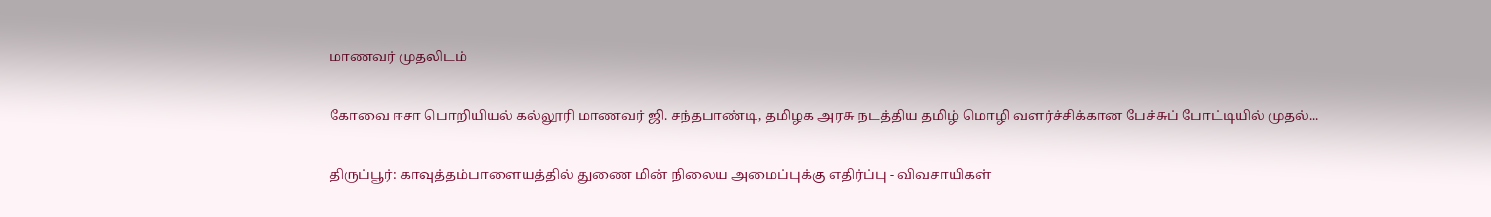மாணவர் முதலிடம்

கோவை ஈசா பொறியியல் கல்லூரி மாணவர் ஜி. சந்தபாண்டி, தமிழக அரசு நடத்திய தமிழ் மொழி வளர்ச்சிக்கான பேச்சுப் போட்டியில் முதல்...

திருப்பூர்: காவுத்தம்பாளையத்தில் துணை மின் நிலைய அமைப்புக்கு எதிர்ப்பு - விவசாயிகள்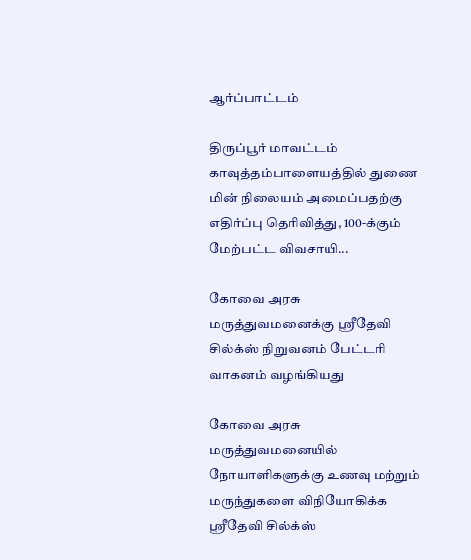ஆர்ப்பாட்டம்

திருப்பூர் மாவட்டம் காவுத்தம்பாளையத்தில் துணை மின் நிலையம் அமைப்பதற்கு எதிர்ப்பு தெரிவித்து, 100-க்கும் மேற்பட்ட விவசாயி...

கோவை அரசு மருத்துவமனைக்கு ஸ்ரீதேவி சில்க்ஸ் நிறுவனம் பேட்டரி வாகனம் வழங்கியது

கோவை அரசு மருத்துவமனையில் நோயாளிகளுக்கு உணவு மற்றும் மருந்துகளை விநியோகிக்க ஸ்ரீதேவி சில்க்ஸ்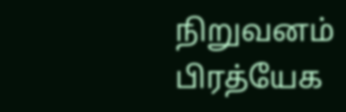நிறுவனம் பிரத்யேக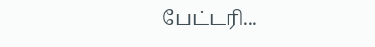பேட்டரி...